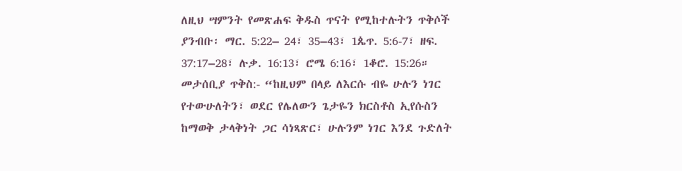ለዚህ ሣምንት የመጽሐፍ ቅዱስ ጥናት የሚከተሉትን ጥቅሶች ያንብቡ፡ ማር. 5:22– 24፣ 35–43፣ 1ጴጥ. 5:6-7፣ ዘፍ. 37:17–28፣ ሉቃ. 16:13፣ ሮሜ 6:16፣ 1ቆሮ. 15:26።
መታሰቢያ ጥቅስ:- “ከዚህም በላይ ለእርሱ ብዬ ሁሉን ነገር የተውሁለትን፣ ወደር የሌለውን ጌታዬን ክርስቶስ ኢየሱስን ከማወቅ ታላቅነት ጋር ሳነጻጽር፣ ሁሉንም ነገር እንደ ጉድለት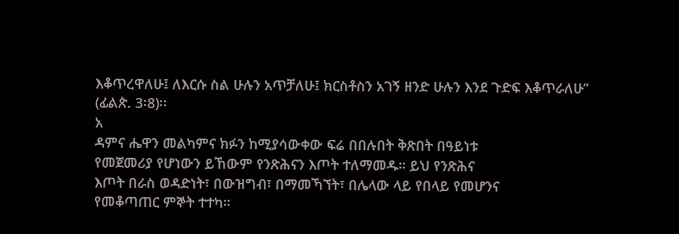እቆጥረዋለሁ፤ ለእርሱ ስል ሁሉን አጥቻለሁ፤ ክርስቶስን አገኝ ዘንድ ሁሉን እንደ ጉድፍ እቆጥራለሁ” (ፊልጵ. 3፡8)፡፡
አ
ዳምና ሔዋን መልካምና ክፉን ከሚያሳውቀው ፍሬ በበሉበት ቅጽበት በዓይነቱ
የመጀመሪያ የሆነውን ይኸውም የንጽሕናን እጦት ተለማመዱ። ይህ የንጽሕና
እጦት በራስ ወዳድነት፣ በውዝግብ፣ በማመኻኘት፣ በሌላው ላይ የበላይ የመሆንና
የመቆጣጠር ምኞት ተተካ።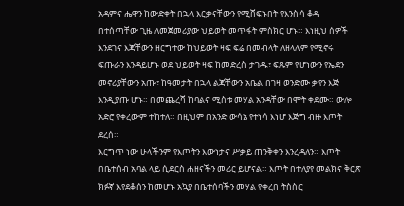አዳምና ሔዋን ከውድቀት በኋላ እርቃናቸውን የሚሸፍኑበት የእንስሳ ቆዳ
በተሰጣቸው ጊዜ ለመጀመሪያው ህይወት መጥፋት ምስክር ሆኑ። እነዚህ ሰዎች
እንደገና እጃቸውን ዘርግተው ከህይወት ዛፍ ፍሬ በመብላት ለዘላለም የሚኖሩ
ፍጡራን እንዳይሆኑ ወደ ህይወት ዛፍ ከመድረስ ታገዱ፣ ፍጹም የሆነውን የኤደን
መኖሪያቸውን አጡ፣ ከዓመታት በኋላ ልጃቸውን አቤል በገዛ ወንድሙ ቃየን እጅ
እንዲያጡ ሆኑ። በመጨረሻ ከባልና ሚስቱ መሃል አንዳቸው በሞት ቀደሙ። ውሎ
አድሮ የቀረውም ተከተለ። በዚህም በአንድ ውሳኔ የተነሳ እነሆ እጅግ ብዙ እጦት
ደረሰ።
እርግጥ ነው ሁላችንም የእጦትን እውነታና ሥቃይ ጠንቅቀን እንረዳለን። እጦት
በቤተሰብ አባል ላይ ሲደርስ ሐዘናችን መሪር ይሆናል። እጦት በተለያየ መልክና ቅርጽ
ክፉኛ እየደቆሰን ከመሆኑ አኳያ በቤተሰባችን መሃል የቀረበ ትስስር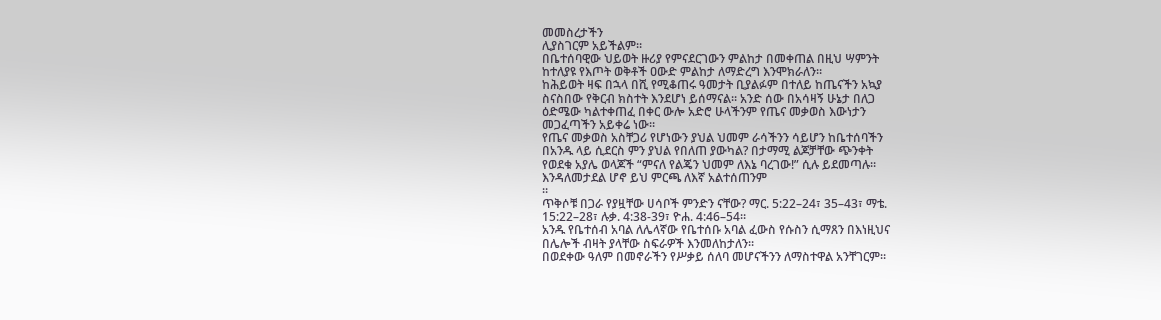መመስረታችን
ሊያስገርም አይችልም።
በቤተሰባዊው ህይወት ዙሪያ የምናደርገውን ምልከታ በመቀጠል በዚህ ሣምንት
ከተለያዩ የእጦት ወቅቶች ዐውድ ምልከታ ለማድረግ እንሞክራለን።
ከሕይወት ዛፍ በኋላ በሺ የሚቆጠሩ ዓመታት ቢያልፉም በተለይ ከጤናችን አኳያ
ስናስበው የቅርብ ክስተት እንደሆነ ይሰማናል። አንድ ሰው በአሳዛኝ ሁኔታ በለጋ
ዕድሜው ካልተቀጠፈ በቀር ውሎ አድሮ ሁላችንም የጤና መቃወስ እውነታን
መጋፈጣችን አይቀሬ ነው።
የጤና መቃወስ አስቸጋሪ የሆነውን ያህል ህመም ራሳችንን ሳይሆን ከቤተሰባችን
በአንዱ ላይ ሲደርስ ምን ያህል የበለጠ ያውካል? በታማሚ ልጆቻቸው ጭንቀት
የወደቁ አያሌ ወላጆች “ምናለ የልጄን ህመም ለእኔ ባረገው!” ሲሉ ይደመጣሉ።
እንዳለመታደል ሆኖ ይህ ምርጫ ለእኛ አልተሰጠንም
።
ጥቅሶቹ በጋራ የያዟቸው ሀሳቦች ምንድን ናቸው? ማር. 5:22–24፣ 35–43፣ ማቴ.
15:22–28፣ ሉቃ. 4:38-39፣ ዮሐ. 4:46–54።
አንዱ የቤተሰብ አባል ለሌላኛው የቤተሰቡ አባል ፈውስ የሱስን ሲማጸን በእነዚህና
በሌሎች ብዛት ያላቸው ስፍራዎች እንመለከታለን።
በወደቀው ዓለም በመኖራችን የሥቃይ ሰለባ መሆናችንን ለማስተዋል አንቸገርም።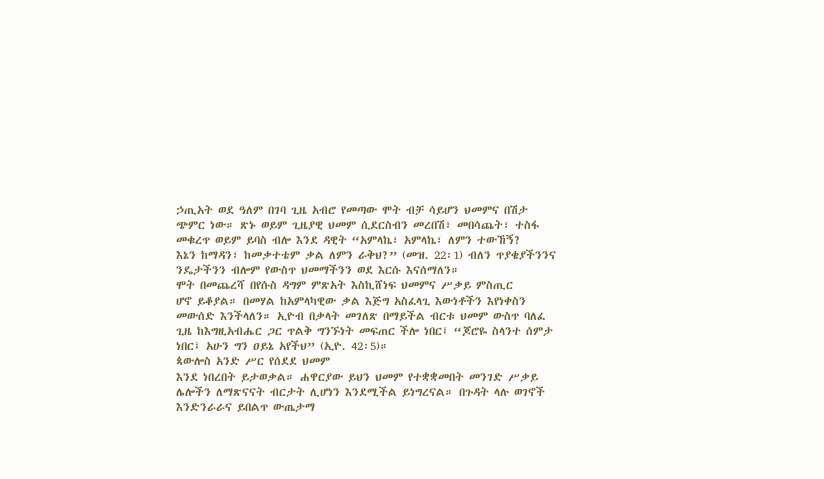ኃጢአት ወደ ዓለም በገባ ጊዜ አብሮ የመጣው ሞት ብቻ ሳይሆን ህመምና በሽታ
ጭምር ነው። ጽኑ ወይም ጊዜያዊ ህመም ሲደርስብን መረበሽ፣ መበሳጨት፣ ተስፋ
መቁረጥ ወይም ይባስ ብሎ እንደ ዳዊት “አምላኬ፣ አምላኬ፣ ለምን ተውኸኝ?
እኔን ከማዳን፣ ከመቃተቴም ቃል ለምን ራቅህ?” (መዝ. 22፡1) ብለን ጥያቄያችንንና
ንዴታችንን ብሎም የውስጥ ህመማችንን ወደ እርሱ እናሰማለን።
ሞት በመጨረሻ በየሱስ ዳግም ምጽአት እስኪሸነፍ ህመምና ሥቃይ ምስጢር
ሆኖ ይቆያል። በመሃል ከአምላካዊው ቃል እጅግ አስፈላጊ እውነቶችን እየነቀስን
መውሰድ እንችላለን። ኢዮብ በቃላት መገለጽ በማይችል ብርቱ ህመም ውስጥ ባለፈ
ጊዜ ከእግዚአብሔር ጋር ጥልቅ ግንኙነት መፍጠር ችሎ ነበር፤ “ጆሮዬ ስላንተ ሰምታ
ነበር፤ አሁን ግን ዐይኔ አየችህ” (ኢዮ. 42፡5)።
ጳውሎስ አንድ ሥር የሰደደ ህመም
እንደ ነበረበት ይታወቃል። ሐዋርያው ይህን ህመም የተቋቋመበት መንገድ ሥቃይ
ሌሎችን ለማጽናናት ብርታት ሊሆነን እንደሚችል ይነግረናል። በጉዳት ላሉ ወገኖች
እንድንራራና ይበልጥ ውጤታማ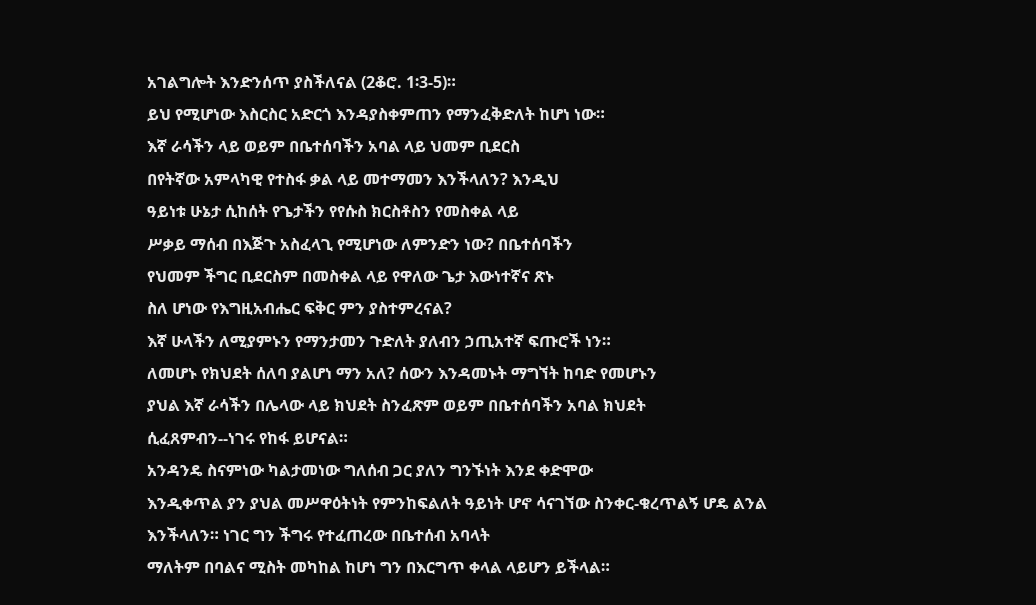አገልግሎት እንድንሰጥ ያስችለናል (2ቆሮ. 1፡3-5)።
ይህ የሚሆነው እስርስር አድርጎ እንዳያስቀምጠን የማንፈቅድለት ከሆነ ነው።
እኛ ራሳችን ላይ ወይም በቤተሰባችን አባል ላይ ህመም ቢደርስ
በየትኛው አምላካዊ የተስፋ ቃል ላይ መተማመን እንችላለን? እንዲህ
ዓይነቱ ሁኔታ ሲከሰት የጌታችን የየሱስ ክርስቶስን የመስቀል ላይ
ሥቃይ ማሰብ በእጅጉ አስፈላጊ የሚሆነው ለምንድን ነው? በቤተሰባችን
የህመም ችግር ቢደርስም በመስቀል ላይ የዋለው ጌታ እውነተኛና ጽኑ
ስለ ሆነው የእግዚአብሔር ፍቅር ምን ያስተምረናል?
እኛ ሁላችን ለሚያምኑን የማንታመን ጉድለት ያለብን ኃጢአተኛ ፍጡሮች ነን።
ለመሆኑ የክህደት ሰለባ ያልሆነ ማን አለ? ሰውን እንዳመኑት ማግኘት ከባድ የመሆኑን
ያህል እኛ ራሳችን በሌላው ላይ ክህደት ስንፈጽም ወይም በቤተሰባችን አባል ክህደት
ሲፈጸምብን--ነገሩ የከፋ ይሆናል።
አንዳንዴ ስናምነው ካልታመነው ግለሰብ ጋር ያለን ግንኙነት እንደ ቀድሞው
እንዲቀጥል ያን ያህል መሥዋዕትነት የምንከፍልለት ዓይነት ሆኖ ሳናገኘው ስንቀር-ቁረጥልኝ ሆዴ ልንል እንችላለን። ነገር ግን ችግሩ የተፈጠረው በቤተሰብ አባላት
ማለትም በባልና ሚስት መካከል ከሆነ ግን በእርግጥ ቀላል ላይሆን ይችላል።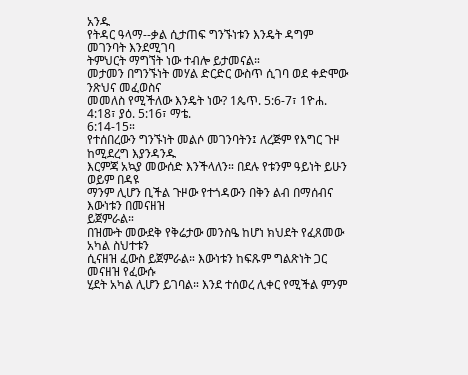አንዱ
የትዳር ዓላማ--ቃል ሲታጠፍ ግንኙነቱን እንዴት ዳግም መገንባት እንደሚገባ
ትምህርት ማግኘት ነው ተብሎ ይታመናል።
መታመን በግንኙነት መሃል ድርድር ውስጥ ሲገባ ወደ ቀድሞው ንጽህና መፈወስና
መመለስ የሚችለው እንዴት ነው? 1ጴጥ. 5:6-7፣ 1ዮሐ. 4:18፣ ያዕ. 5:16፣ ማቴ.
6:14-15።
የተሰበረውን ግንኙነት መልሶ መገንባትን፤ ለረጅም የእግር ጉዞ ከሚደረግ እያንዳንዱ
እርምጃ አኳያ መውሰድ እንችላለን። በደሉ የቱንም ዓይነት ይሁን ወይም በዳዩ
ማንም ሊሆን ቢችል ጉዞው የተጎዳውን በቅን ልብ በማሰብና እውነቱን በመናዘዝ
ይጀምራል።
በዝሙት መውደቅ የቅሬታው መንስዔ ከሆነ ክህደት የፈጸመው አካል ስህተቱን
ሲናዘዝ ፈውስ ይጀምራል። እውነቱን ከፍጹም ግልጽነት ጋር መናዘዝ የፈውሱ
ሂደት አካል ሊሆን ይገባል። እንደ ተሰወረ ሊቀር የሚችል ምንም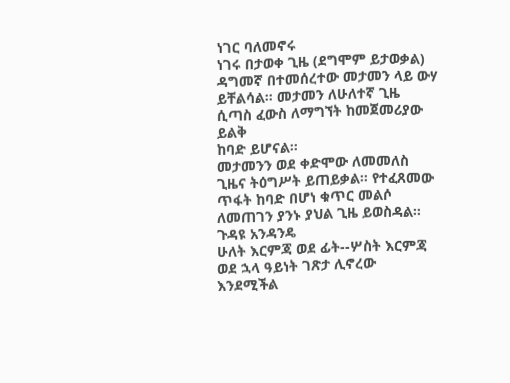ነገር ባለመኖሩ
ነገሩ በታወቀ ጊዜ (ደግሞም ይታወቃል) ዳግመኛ በተመሰረተው መታመን ላይ ውሃ
ይቸልሳል። መታመን ለሁለተኛ ጊዜ ሲጣስ ፈውስ ለማግኘት ከመጀመሪያው ይልቅ
ከባድ ይሆናል።
መታመንን ወደ ቀድሞው ለመመለስ ጊዜና ትዕግሥት ይጠይቃል። የተፈጸመው
ጥፋት ከባድ በሆነ ቁጥር መልሶ ለመጠገን ያንኑ ያህል ጊዜ ይወስዳል። ጉዳዩ አንዳንዴ
ሁለት እርምጃ ወደ ፊት--ሦስት እርምጃ ወደ ኋላ ዓይነት ገጽታ ሊኖረው እንደሚችል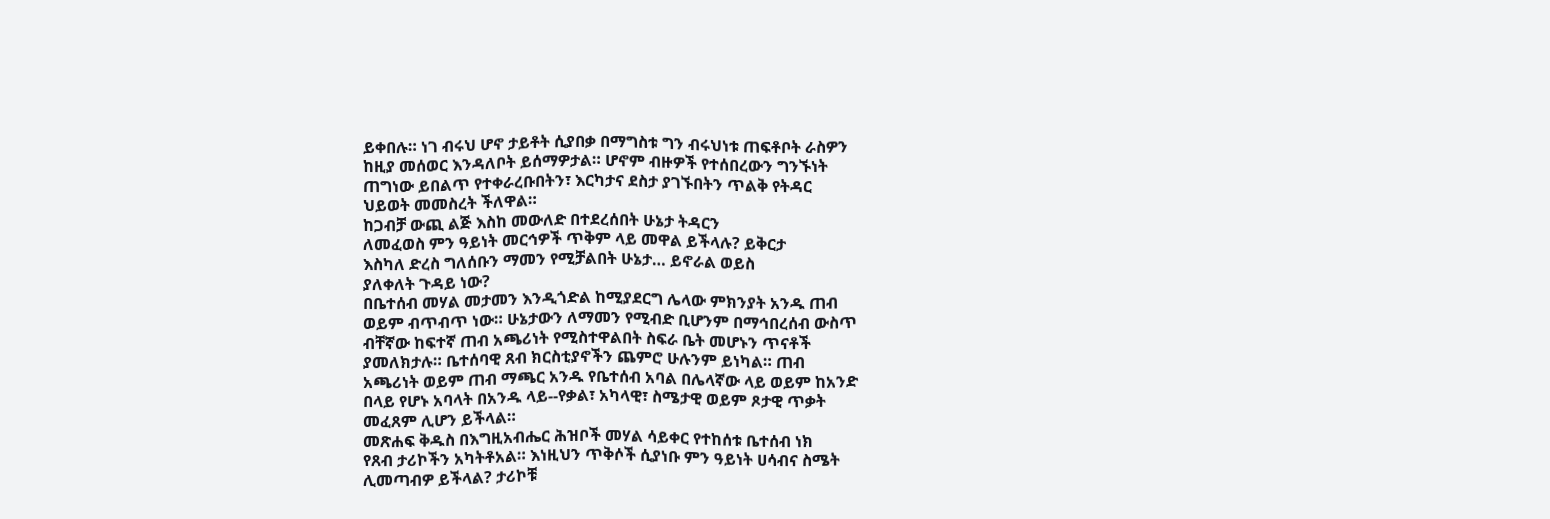ይቀበሉ። ነገ ብሩህ ሆኖ ታይቶት ሲያበቃ በማግስቱ ግን ብሩህነቱ ጠፍቶቦት ራስዎን
ከዚያ መሰወር እንዳለቦት ይሰማዎታል። ሆኖም ብዙዎች የተሰበረውን ግንኙነት
ጠግነው ይበልጥ የተቀራረቡበትን፣ እርካታና ደስታ ያገኙበትን ጥልቅ የትዳር
ህይወት መመስረት ችለዋል።
ከጋብቻ ውጪ ልጅ እስከ መውለድ በተደረሰበት ሁኔታ ትዳርን
ለመፈወስ ምን ዓይነት መርኅዎች ጥቅም ላይ መዋል ይችላሉ? ይቅርታ
እስካለ ድረስ ግለሰቡን ማመን የሚቻልበት ሁኔታ… ይኖራል ወይስ
ያለቀለት ጉዳይ ነው?
በቤተሰብ መሃል መታመን እንዲጎድል ከሚያደርግ ሌላው ምክንያት አንዱ ጠብ
ወይም ብጥብጥ ነው። ሁኔታውን ለማመን የሚብድ ቢሆንም በማኅበረሰብ ውስጥ
ብቸኛው ከፍተኛ ጠብ አጫሪነት የሚስተዋልበት ስፍራ ቤት መሆኑን ጥናቶች
ያመለክታሉ። ቤተሰባዊ ጸብ ክርስቲያኖችን ጨምሮ ሁሉንም ይነካል። ጠብ
አጫሪነት ወይም ጠብ ማጫር አንዱ የቤተሰብ አባል በሌላኛው ላይ ወይም ከአንድ
በላይ የሆኑ አባላት በአንዱ ላይ--የቃል፣ አካላዊ፣ ስሜታዊ ወይም ጾታዊ ጥቃት
መፈጸም ሊሆን ይችላል።
መጽሐፍ ቅዱስ በእግዚአብሔር ሕዝቦች መሃል ሳይቀር የተከሰቱ ቤተሰብ ነክ
የጸብ ታሪኮችን አካትቶአል። እነዚህን ጥቅሶች ሲያነቡ ምን ዓይነት ሀሳብና ስሜት
ሊመጣብዎ ይችላል? ታሪኮቹ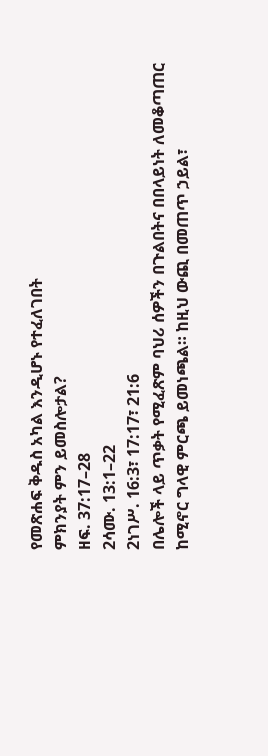የመጽሐፍ ቅዱስ አካል እንዲሆኑ የተፈለገበት
ምክንያት ምን ይመስሎታል?
ዘፍ. 37:17–28
2ሳሙ. 13:1–22
2ነገሥ. 16:3፣ 17:17፣ 21:6
በሌሎች ላይ ጥቃት የሚፈጽም ባህሪ ሰዎችን በጉልበትና በበላይነት ለመቆጣጠር
ከሚኖር ግላዊ ምርጫ ይመነጫል። ከዚህ ውጪ በመጠጥ ኃይል፣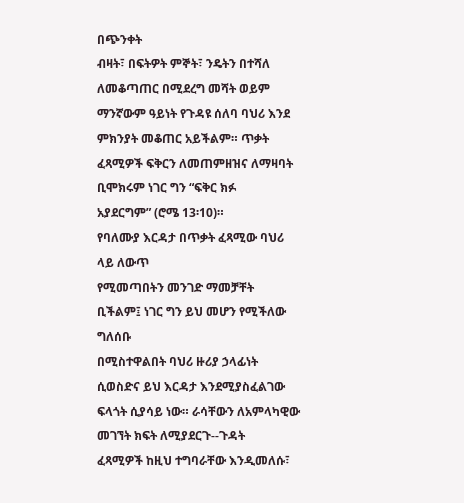በጭንቀት
ብዛት፣ በፍትዎት ምኞት፣ ንዴትን በተሻለ ለመቆጣጠር በሚደረግ መሻት ወይም
ማንኛውም ዓይነት የጉዳዩ ሰለባ ባህሪ እንደ ምክንያት መቆጠር አይችልም። ጥቃት
ፈጻሚዎች ፍቅርን ለመጠምዘዝና ለማዛባት ቢሞክሩም ነገር ግን “ፍቅር ክፉ
አያደርግም” (ሮሜ 13፡10)።
የባለሙያ እርዳታ በጥቃት ፈጻሚው ባህሪ ላይ ለውጥ
የሚመጣበትን መንገድ ማመቻቸት ቢችልም፤ ነገር ግን ይህ መሆን የሚችለው ግለሰቡ
በሚስተዋልበት ባህሪ ዙሪያ ኃላፊነት ሲወስድና ይህ እርዳታ እንደሚያስፈልገው
ፍላጎት ሲያሳይ ነው። ራሳቸውን ለአምላካዊው መገኘት ክፍት ለሚያደርጉ--ጉዳት
ፈጻሚዎች ከዚህ ተግባራቸው እንዲመለሱ፣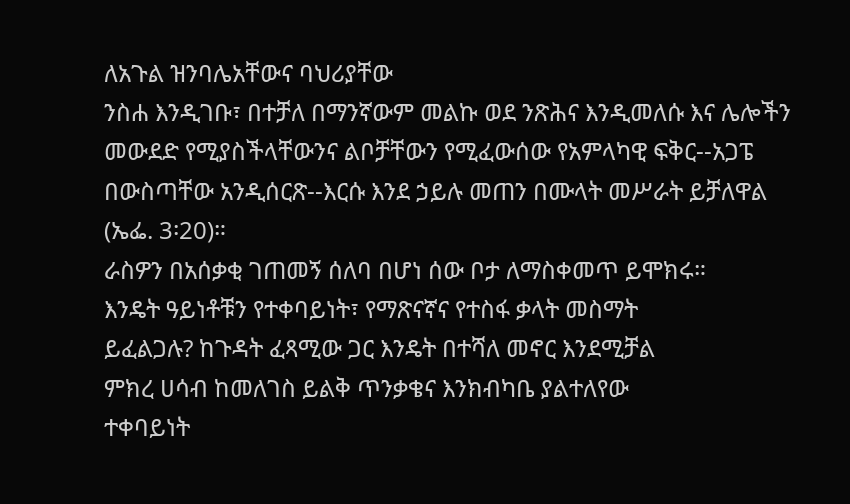ለአጉል ዝንባሌአቸውና ባህሪያቸው
ንስሐ እንዲገቡ፣ በተቻለ በማንኛውም መልኩ ወደ ንጽሕና እንዲመለሱ እና ሌሎችን
መውደድ የሚያስችላቸውንና ልቦቻቸውን የሚፈውሰው የአምላካዊ ፍቅር--አጋፔ
በውስጣቸው አንዲሰርጽ--እርሱ እንደ ኃይሉ መጠን በሙላት መሥራት ይቻለዋል
(ኤፌ. 3፡20)።
ራስዎን በአሰቃቂ ገጠመኝ ሰለባ በሆነ ሰው ቦታ ለማስቀመጥ ይሞክሩ።
እንዴት ዓይነቶቹን የተቀባይነት፣ የማጽናኛና የተስፋ ቃላት መስማት
ይፈልጋሉ? ከጉዳት ፈጻሚው ጋር እንዴት በተሻለ መኖር እንደሚቻል
ምክረ ሀሳብ ከመለገስ ይልቅ ጥንቃቄና እንክብካቤ ያልተለየው
ተቀባይነት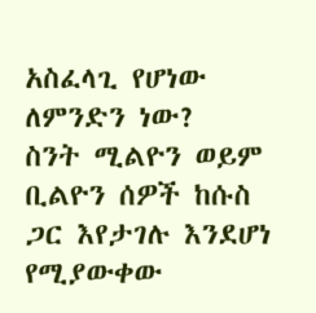አስፈላጊ የሆነው ለምንድን ነው?
ስንት ሚልዮን ወይም ቢልዮን ሰዎች ከሱስ ጋር እየታገሉ እንደሆነ የሚያውቀው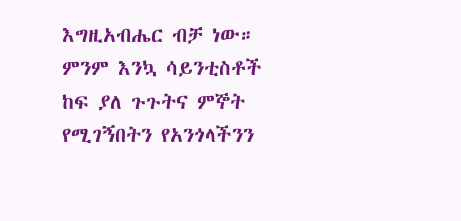እግዚአብሔር ብቻ ነው። ምንም እንኳ ሳይንቲስቶች ከፍ ያለ ጉጉትና ምኞት
የሚገኝበትን የአንጎላችንን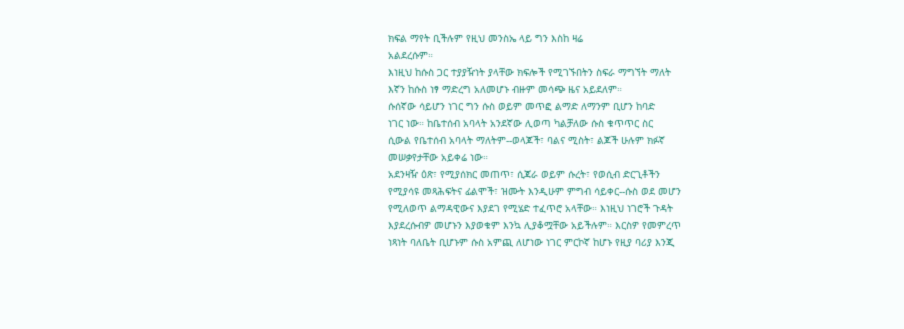ክፍል ማየት ቢችሉም የዚህ መንስኤ ላይ ግን እስከ ዛሬ
አልደረሱም።
እነዚህ ከሱስ ጋር ተያያዥነት ያላቸው ክፍሎች የሚገኙበትን ስፍራ ማግኘት ማለት
እኛን ከሱስ ነፃ ማድረግ አለመሆኑ ብዙም መሳጭ ዜና አይደለም።
ሱሰኛው ሳይሆን ነገር ግን ሱስ ወይም መጥፎ ልማድ ለማንም ቢሆን ከባድ
ነገር ነው። ከቤተሰብ አባላት አንደኛው ሊወጣ ካልቻለው ሱስ ቁጥጥር ስር
ሲውል የቤተሰብ አባላት ማለትም--ወላጆች፣ ባልና ሚስት፣ ልጆች ሁሉም ክፉኛ
መሠቃየታቸው አይቀሬ ነው።
አደንዛዥ ዕጽ፣ የሚያሰክር መጠጥ፣ ሲጃራ ወይም ሱረት፣ የወሲብ ድርጊቶችን
የሚያሳዩ መጻሕፍትና ፊልሞች፣ ዝሙት እንዲሁም ምግብ ሳይቀር--ሱስ ወደ መሆን
የሚለወጥ ልማዳዊውና እያደገ የሚሄድ ተፈጥሮ አላቸው። እነዚህ ነገሮች ጉዳት
እያደረሱብዎ መሆኑን እያወቁም እንኳ ሊያቆሟቸው አይችሉም። እርስዎ የመምረጥ
ነጻነት ባለቤት ቢሆኑም ሱስ አምጪ ለሆነው ነገር ምርኮኛ ከሆኑ የዚያ ባሪያ እንጂ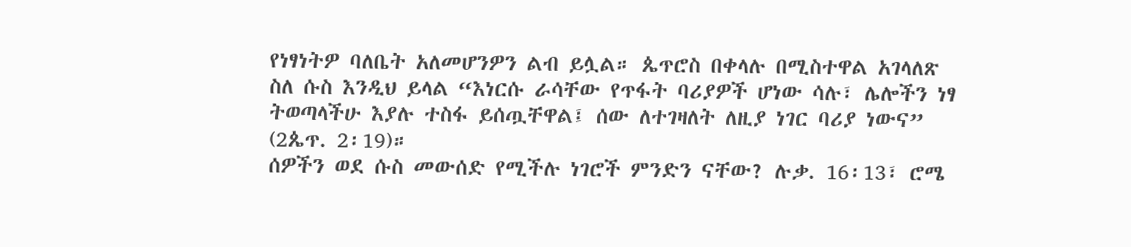የነፃነትዎ ባለቤት አለመሆንዎን ልብ ይሏል። ጴጥሮስ በቀላሉ በሚስተዋል አገላለጽ
ስለ ሱስ እንዲህ ይላል “እነርሱ ራሳቸው የጥፋት ባሪያዎች ሆነው ሳሉ፣ ሌሎችን ነፃ
ትወጣላችሁ እያሉ ተስፋ ይሰጧቸዋል፤ ሰው ለተገዛለት ለዚያ ነገር ባሪያ ነውና”
(2ጴጥ. 2፡19)።
ሰዎችን ወደ ሱስ መውሰድ የሚችሉ ነገሮች ምንድን ናቸው? ሉቃ. 16፡13፣ ሮሜ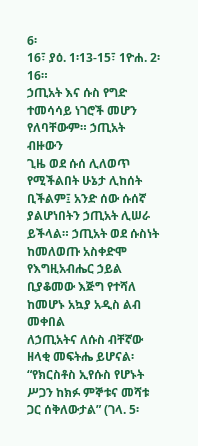6፡
16፣ ያዕ. 1፡13-15፣ 1ዮሐ. 2፡16።
ኃጢአት እና ሱስ የግድ ተመሳሳይ ነገሮች መሆን የለባቸውም። ኃጢአት ብዙውን
ጊዜ ወደ ሱሰ ሊለወጥ የሚችልበት ሁኔታ ሊከሰት ቢችልም፤ አንድ ሰው ሱሰኛ
ያልሆነበትን ኃጢአት ሊሠራ ይችላል። ኃጢአት ወደ ሱስነት ከመለወጡ አስቀድሞ
የእግዚአብሔር ኃይል ቢያቆመው እጅግ የተሻለ ከመሆኑ አኳያ አዲስ ልብ መቀበል
ለኃጢአትና ለሱስ ብቸኛው ዘላቂ መፍትሔ ይሆናል፡ “የክርስቶስ ኢየሱስ የሆኑት
ሥጋን ከክፉ ምኞቱና መሻቱ ጋር ሰቅለውታል” (ገላ. 5፡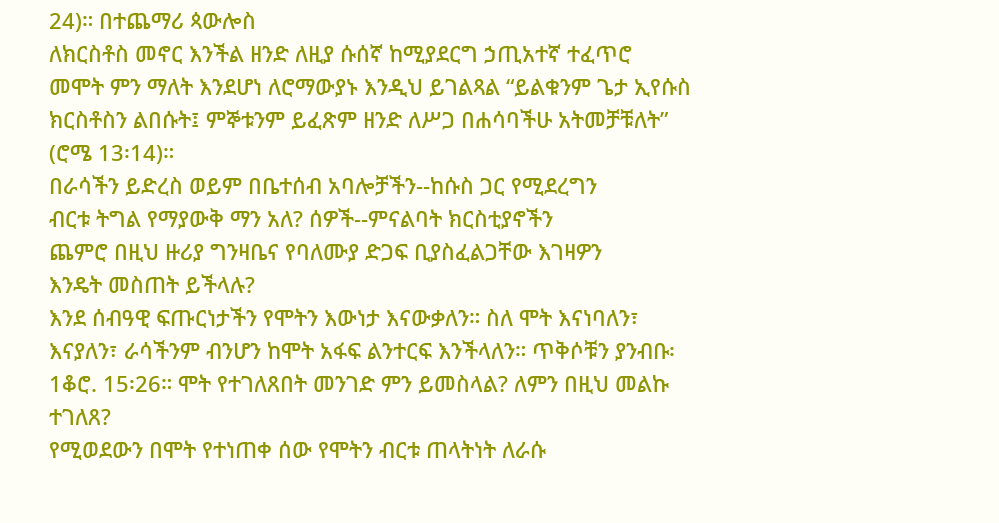24)። በተጨማሪ ጳውሎስ
ለክርስቶስ መኖር እንችል ዘንድ ለዚያ ሱሰኛ ከሚያደርግ ኃጢአተኛ ተፈጥሮ
መሞት ምን ማለት እንደሆነ ለሮማውያኑ እንዲህ ይገልጻል “ይልቁንም ጌታ ኢየሱስ
ክርስቶስን ልበሱት፤ ምኞቱንም ይፈጽም ዘንድ ለሥጋ በሐሳባችሁ አትመቻቹለት”
(ሮሜ 13፡14)።
በራሳችን ይድረስ ወይም በቤተሰብ አባሎቻችን--ከሱስ ጋር የሚደረግን
ብርቱ ትግል የማያውቅ ማን አለ? ሰዎች--ምናልባት ክርስቲያኖችን
ጨምሮ በዚህ ዙሪያ ግንዛቤና የባለሙያ ድጋፍ ቢያስፈልጋቸው እገዛዎን
እንዴት መስጠት ይችላሉ?
እንደ ሰብዓዊ ፍጡርነታችን የሞትን እውነታ እናውቃለን። ስለ ሞት እናነባለን፣ እናያለን፣ ራሳችንም ብንሆን ከሞት አፋፍ ልንተርፍ እንችላለን። ጥቅሶቹን ያንብቡ፡ 1ቆሮ. 15፡26። ሞት የተገለጸበት መንገድ ምን ይመስላል? ለምን በዚህ መልኩ ተገለጸ?
የሚወደውን በሞት የተነጠቀ ሰው የሞትን ብርቱ ጠላትነት ለራሱ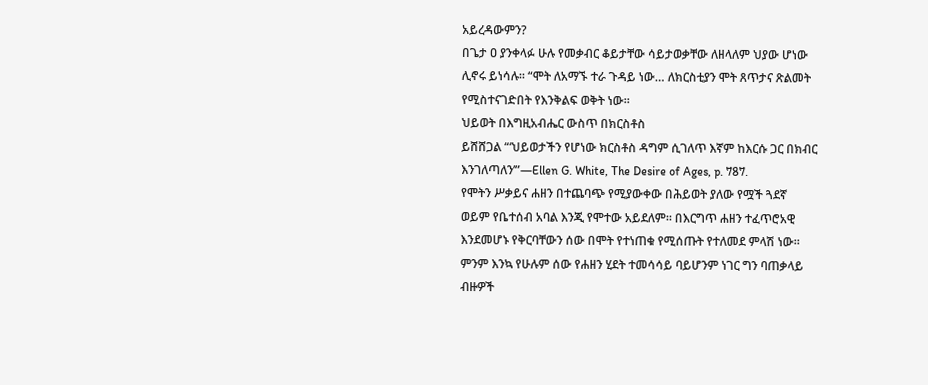አይረዳውምን?
በጌታ ዐ ያንቀላፉ ሁሉ የመቃብር ቆይታቸው ሳይታወቃቸው ለዘላለም ህያው ሆነው
ሊኖሩ ይነሳሉ። “ሞት ለአማኙ ተራ ጉዳይ ነው… ለክርስቲያን ሞት ጸጥታና ጽልመት
የሚስተናገድበት የእንቅልፍ ወቅት ነው።
ህይወት በእግዚአብሔር ውስጥ በክርስቶስ
ይሸሸጋል “‘ህይወታችን የሆነው ክርስቶስ ዳግም ሲገለጥ እኛም ከእርሱ ጋር በክብር
እንገለጣለን’”—Ellen G. White, The Desire of Ages, p. 787.
የሞትን ሥቃይና ሐዘን በተጨባጭ የሚያውቀው በሕይወት ያለው የሟች ጓደኛ
ወይም የቤተሰብ አባል እንጂ የሞተው አይደለም። በእርግጥ ሐዘን ተፈጥሮአዊ
እንደመሆኑ የቅርባቸውን ሰው በሞት የተነጠቁ የሚሰጡት የተለመደ ምላሽ ነው።
ምንም እንኳ የሁሉም ሰው የሐዘን ሂደት ተመሳሳይ ባይሆንም ነገር ግን ባጠቃላይ
ብዙዎች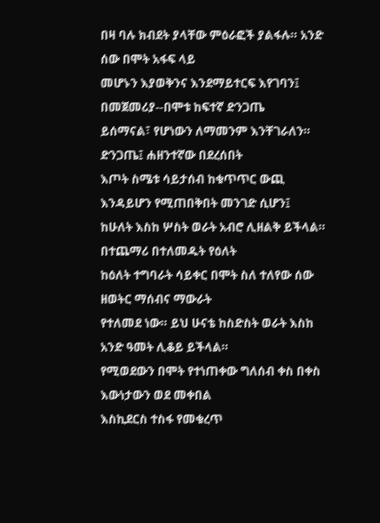በዛ ባሉ ክብደት ያላቸው ምዕራፎች ያልፋሉ። አንድ ሰው በሞት አፋፍ ላይ
መሆኑን እያወቅንና እንደማይተርፍ እየገባን፤ በመጀመሪያ--በሞቱ ከፍተኛ ድንጋጤ
ይሰማናል፣ የሆነውን ለማመንም እንቸገራለን። ድንጋጤ፤ ሐዘንተኛው በደረሰበት
እጦት ስሜቱ ሳይታሰብ ከቁጥጥር ውጪ እንዳይሆን የሚጠበቅበት መንገድ ሲሆን፤
ከሁለት እስከ ሦስት ወራት አብሮ ሊዘልቅ ይችላል። በተጨማሪ በተለመዱት የዕለት
ከዕለት ተግባራት ሳይቀር በሞት ስለ ተለየው ሰው ዘወትር ማሰብና ማውራት
የተለመደ ነው። ይህ ሁናቴ ከስድስት ወራት እስከ አንድ ዓመት ሊቆይ ይችላል።
የሚወደውን በሞት የተነጠቀው ግለሰብ ቀስ በቀስ እውነታውን ወደ መቀበል
እስኪደርስ ተስፋ የመቁረጥ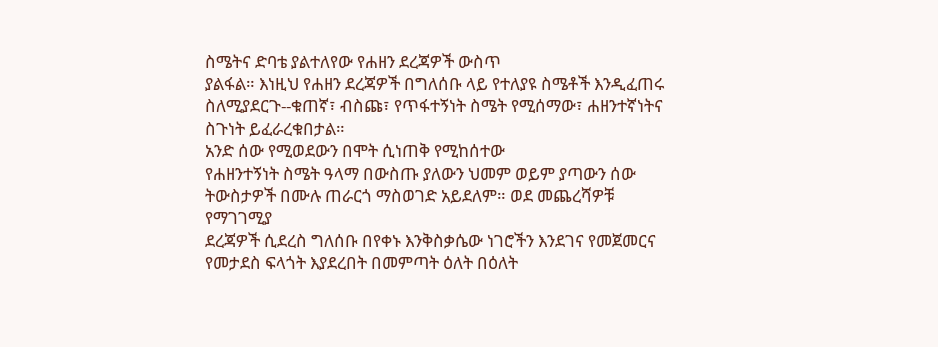ስሜትና ድባቴ ያልተለየው የሐዘን ደረጃዎች ውስጥ
ያልፋል። እነዚህ የሐዘን ደረጃዎች በግለሰቡ ላይ የተለያዩ ስሜቶች እንዲፈጠሩ
ስለሚያደርጉ--ቁጠኛ፣ ብስጩ፣ የጥፋተኝነት ስሜት የሚሰማው፣ ሐዘንተኛነትና
ስጉነት ይፈራረቁበታል።
አንድ ሰው የሚወደውን በሞት ሲነጠቅ የሚከሰተው
የሐዘንተኝነት ስሜት ዓላማ በውስጡ ያለውን ህመም ወይም ያጣውን ሰው
ትውስታዎች በሙሉ ጠራርጎ ማስወገድ አይደለም። ወደ መጨረሻዎቹ የማገገሚያ
ደረጃዎች ሲደረስ ግለሰቡ በየቀኑ እንቅስቃሴው ነገሮችን እንደገና የመጀመርና
የመታደስ ፍላጎት እያደረበት በመምጣት ዕለት በዕለት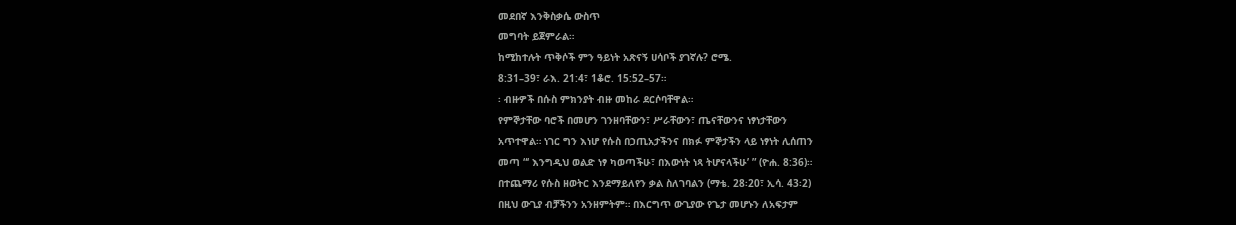መደበኛ እንቅስቃሴ ውስጥ
መግባት ይጀምራል።
ከሚከተሉት ጥቅሶች ምን ዓይነት አጽናኝ ሀሳቦች ያገኛሉ? ሮሜ.
8:31–39፣ ራእ. 21:4፣ 1ቆሮ. 15:52–57።
፡ ብዙዎች በሱስ ምክንያት ብዙ መከራ ደርሶባቸዋል።
የምኞታቸው ባሮች በመሆን ገንዘባቸውን፣ ሥራቸውን፣ ጤናቸውንና ነፃነታቸውን
አጥተዋል። ነገር ግን እነሆ የሱስ በኃጢአታችንና በክፉ ምኞታችን ላይ ነፃነት ሊሰጠን
መጣ “‘ እንግዲህ ወልድ ነፃ ካወጣችሁ፣ በእውነት ነጻ ትሆናላችሁ’ ” (ዮሐ. 8:36)።
በተጨማሪ የሱስ ዘወትር እንደማይለየን ቃል ስለገባልን (ማቴ. 28፡20፣ ኢሳ. 43፡2)
በዚህ ውጊያ ብቻችንን አንዘምትም። በእርግጥ ውጊያው የጌታ መሆኑን ለአፍታም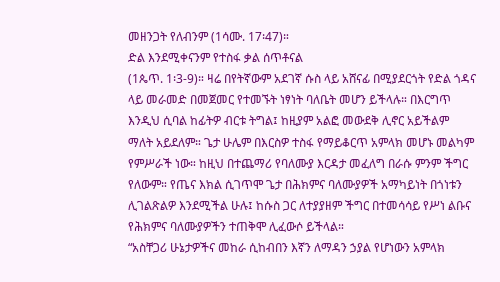መዘንጋት የለብንም (1ሳሙ. 17፡47)።
ድል እንደሚቀናንም የተስፋ ቃል ሰጥቶናል
(1ጴጥ. 1፡3-9)። ዛሬ በየትኛውም አደገኛ ሱስ ላይ አሸናፊ በሚያደርጎት የድል ጎዳና
ላይ መራመድ በመጀመር የተመኙት ነፃነት ባለቤት መሆን ይችላሉ። በእርግጥ
እንዲህ ሲባል ከፊትዎ ብርቱ ትግል፤ ከዚያም አልፎ መውደቅ ሊኖር አይችልም
ማለት አይደለም። ጌታ ሁሌም በእርስዎ ተስፋ የማይቆርጥ አምላክ መሆኑ መልካም
የምሥራች ነው። ከዚህ በተጨማሪ የባለሙያ እርዳታ መፈለግ በራሱ ምንም ችግር
የለውም። የጤና እክል ሲገጥሞ ጌታ በሕክምና ባለሙያዎች አማካይነት በጎነቱን
ሊገልጽልዎ እንደሚችል ሁሉ፤ ከሱስ ጋር ለተያያዘም ችግር በተመሳሳይ የሥነ ልቡና
የሕክምና ባለሙያዎችን ተጠቅሞ ሊፈውሶ ይችላል።
“አስቸጋሪ ሁኔታዎችና መከራ ሲከብበን እኛን ለማዳን ኃያል የሆነውን አምላክ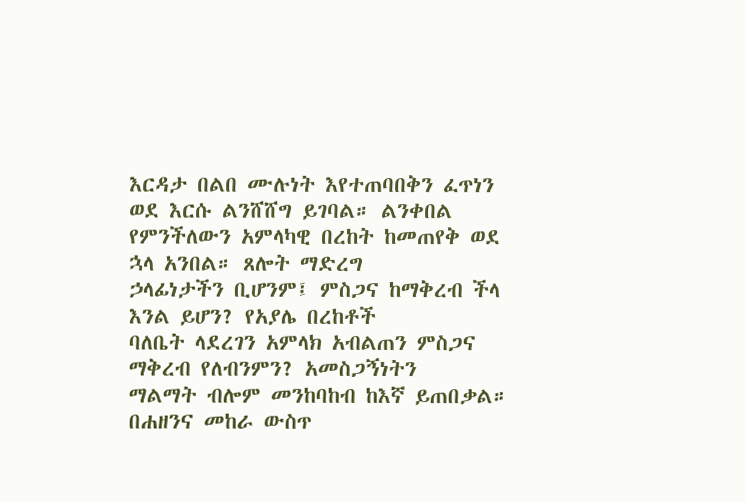እርዳታ በልበ ሙሉነት እየተጠባበቅን ፈጥነን ወደ እርሱ ልንሸሸግ ይገባል። ልንቀበል
የምንችለውን አምላካዊ በረከት ከመጠየቅ ወደ ኋላ አንበል። ጸሎት ማድረግ
ኃላፊነታችን ቢሆንም፤ ምስጋና ከማቅረብ ችላ እንል ይሆን? የአያሌ በረከቶች
ባለቤት ላደረገን አምላክ አብልጠን ምስጋና ማቅረብ የለብንምን? አመስጋኝነትን
ማልማት ብሎም መንከባከብ ከእኛ ይጠበቃል።
በሐዘንና መከራ ውስጥ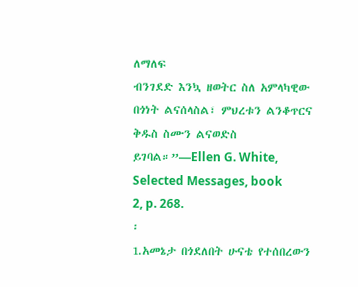ለማለፍ
ብንገደድ እንኳ ዘወትር ስለ አምላካዊው በጎነት ልናሰላስል፣ ምህረቱን ልንቆጥርና
ቅዱስ ስሙን ልናወድስ ይገባል።”—Ellen G. White, Selected Messages, book
2, p. 268.
፡
1.አመኔታ በጎደለበት ሁናቴ የተሰበረውን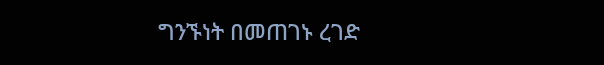ግንኙነት በመጠገኑ ረገድ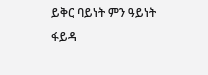ይቅር ባይነት ምን ዓይነት ፋይዳ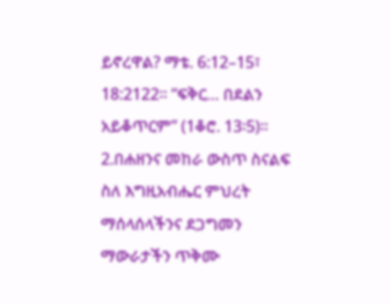ይኖረዋል? ማቴ. 6:12–15፣ 18:2122። “ፍቅር… በደልን አይቆጥርም” (1ቆሮ. 13፡5)።
2.በሐዘንና መከራ ውስጥ ስናልፍ ስለ እግዚአብሔር ምህረት
ማሰላሰላችንና ደጋግመን ማውራታችን ጥቅሙ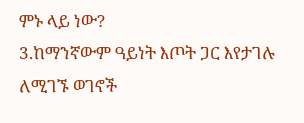ምኑ ላይ ነው?
3.ከማንኛውም ዓይነት እጦት ጋር እየታገሉ ለሚገኙ ወገኖች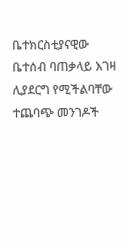ቤተክርስቲያናዊው ቤተሰብ ባጠቃላይ እገዛ ሊያደርግ የሚችልባቸው
ተጨባጭ መንገዶች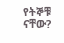የትኞቹ ናቸው?